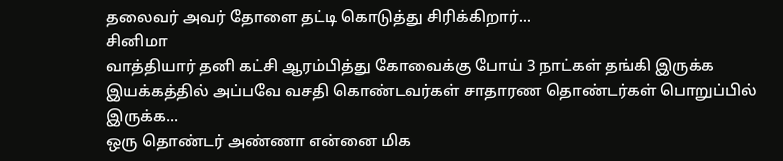தலைவர் அவர் தோளை தட்டி கொடுத்து சிரிக்கிறார்...
சினிமா
வாத்தியார் தனி கட்சி ஆரம்பித்து கோவைக்கு போய் 3 நாட்கள் தங்கி இருக்க இயக்கத்தில் அப்பவே வசதி கொண்டவர்கள் சாதாரண தொண்டர்கள் பொறுப்பில் இருக்க...
ஒரு தொண்டர் அண்ணா என்னை மிக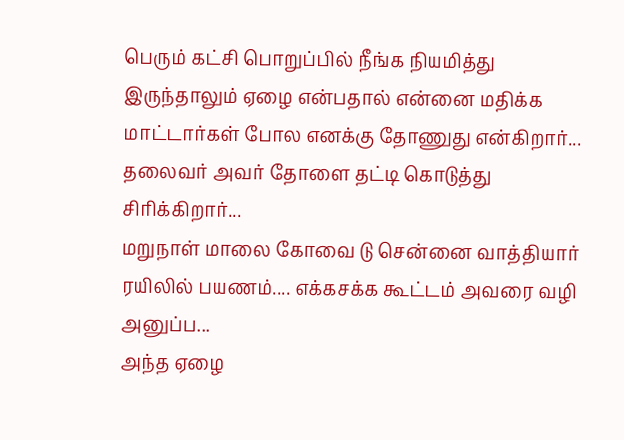பெரும் கட்சி பொறுப்பில் நீங்க நியமித்து இருந்தாலும் ஏழை என்பதால் என்னை மதிக்க மாட்டார்கள் போல எனக்கு தோணுது என்கிறார்... தலைவர் அவர் தோளை தட்டி கொடுத்து சிரிக்கிறார்...
மறுநாள் மாலை கோவை டு சென்னை வாத்தியார் ரயிலில் பயணம்.... எக்கசக்க கூட்டம் அவரை வழி அனுப்ப...
அந்த ஏழை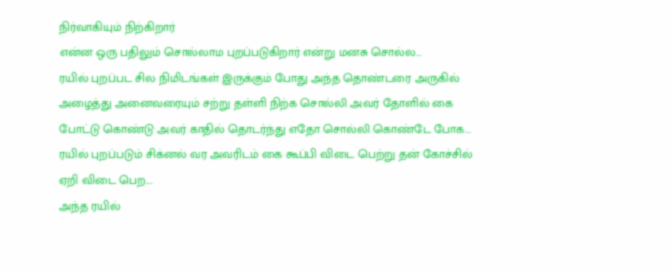நிர்வாகியும் நிற்கிறார்
என்ன ஒரு பதிலும் சொல்லாம புறப்படுகிறார் என்று மனசு சொல்ல...
ரயில் புறப்பட சில நிமிடங்கள் இருக்கும் போது அந்த தொண்டரை அருகில் அழைத்து அனைவரையும் சற்று தள்ளி நிற்க சொல்லி அவர் தோளில் கை போட்டு கொண்டு அவர் காதில் தொடர்ந்து எதோ சொல்லி கொண்டே போக...
ரயில் புறப்படும் சிக்னல் வர அவரிடம் கை கூப்பி விடை பெற்று தன் கோச்சில் ஏறி விடை பெற....
அந்த ரயில்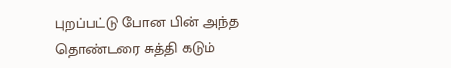புறப்பட்டு போன பின் அந்த தொண்டரை சுத்தி கடும்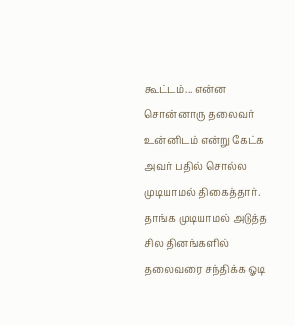கூட்டம்... என்ன சொன்னாரு தலைவர் உன்னிடம் என்று கேட்க
அவர் பதில் சொல்ல முடியாமல் திகைத்தார்.
தாங்க முடியாமல் அடுத்த சில தினங்களில் தலைவரை சந்திக்க ஓடி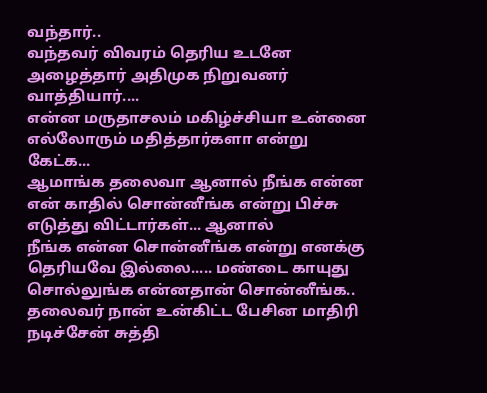வந்தார்..
வந்தவர் விவரம் தெரிய உடனே அழைத்தார் அதிமுக நிறுவனர்
வாத்தியார்....
என்ன மருதாசலம் மகிழ்ச்சியா உன்னை எல்லோரும் மதித்தார்களா என்று கேட்க...
ஆமாங்க தலைவா ஆனால் நீங்க என்ன என் காதில் சொன்னீங்க என்று பிச்சு எடுத்து விட்டார்கள்... ஆனால்
நீங்க என்ன சொன்னீங்க என்று எனக்கு தெரியவே இல்லை..... மண்டை காயுது சொல்லுங்க என்னதான் சொன்னீங்க..
தலைவர் நான் உன்கிட்ட பேசின மாதிரி நடிச்சேன் சுத்தி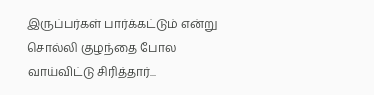இருப்பர்கள் பார்க்கட்டும் என்று சொல்லி குழந்தை போல வாய்விட்டு சிரித்தார்...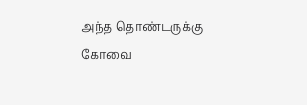அந்த தொண்டருக்கு கோவை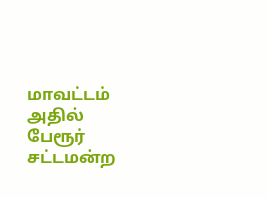மாவட்டம் அதில் பேரூர் சட்டமன்ற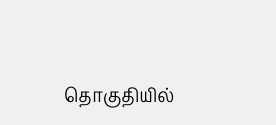தொகுதியில்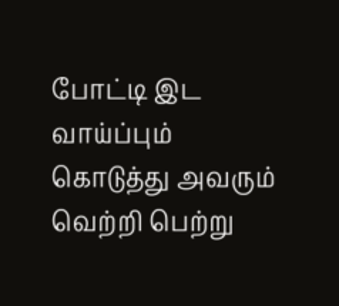போட்டி இட வாய்ப்பும் கொடுத்து அவரும் வெற்றி பெற்று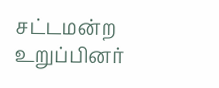சட்டமன்ற உறுப்பினர்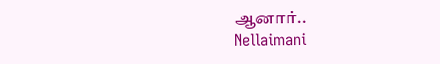ஆனார்..
Nellaimani